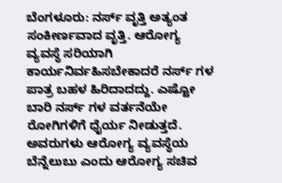ಬೆಂಗಳೂರು: ನರ್ಸ್ ವೃತ್ತಿ ಅತ್ಯಂತ ಸಂಕೀರ್ಣವಾದ ವೃತ್ತಿ. ಆರೋಗ್ಯ ವ್ಯವಸ್ಥೆ ಸರಿಯಾಗಿ ಕಾರ್ಯನಿರ್ವಹಿಸಬೇಕಾದರೆ ನರ್ಸ್ ಗಳ ಪಾತ್ರ ಬಹಳ ಹಿರಿದಾದದ್ದು. ಎಷ್ಟೋ ಬಾರಿ ನರ್ಸ್ ಗಳ ವರ್ತನೆಯೇ ರೋಗಿಗಳಿಗೆ ಧೈರ್ಯ ನೀಡುತ್ತದೆ. ಅವರುಗಳು ಆರೋಗ್ಯ ವ್ಯವಸ್ಥೆಯ ಬೆನ್ನೆಲುಬು ಎಂದು ಆರೋಗ್ಯ ಸಚಿವ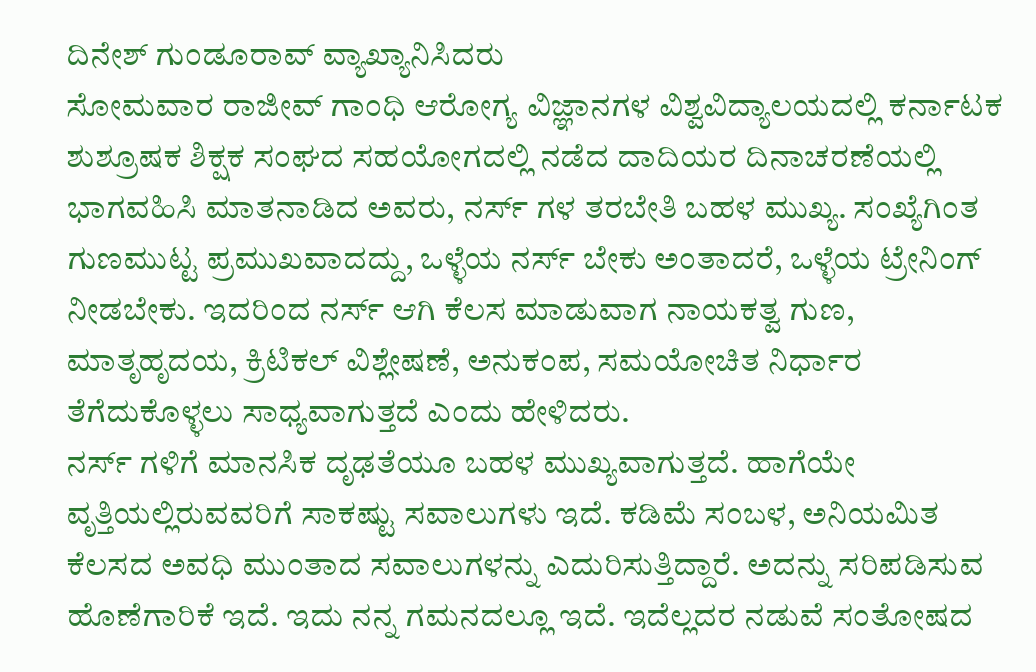ದಿನೇಶ್ ಗುಂಡೂರಾವ್ ವ್ಯಾಖ್ಯಾನಿಸಿದರು
ಸೋಮವಾರ ರಾಜೀವ್ ಗಾಂಧಿ ಆರೋಗ್ಯ ವಿಜ್ಞಾನಗಳ ವಿಶ್ವವಿದ್ಯಾಲಯದಲ್ಲಿ ಕರ್ನಾಟಕ ಶುಶ್ರೂಷಕ ಶಿಕ್ಷಕ ಸಂಘದ ಸಹಯೋಗದಲ್ಲಿ ನಡೆದ ದಾದಿಯರ ದಿನಾಚರಣೆಯಲ್ಲಿ ಭಾಗವಹಿಸಿ ಮಾತನಾಡಿದ ಅವರು, ನರ್ಸ್ ಗಳ ತರಬೇತಿ ಬಹಳ ಮುಖ್ಯ. ಸಂಖ್ಯೆಗಿಂತ ಗುಣಮುಟ್ಟ ಪ್ರಮುಖವಾದದ್ದು, ಒಳ್ಳೆಯ ನರ್ಸ್ ಬೇಕು ಅಂತಾದರೆ, ಒಳ್ಳೆಯ ಟ್ರೇನಿಂಗ್ ನೀಡಬೇಕು. ಇದರಿಂದ ನರ್ಸ್ ಆಗಿ ಕೆಲಸ ಮಾಡುವಾಗ ನಾಯಕತ್ವ ಗುಣ, ಮಾತೃಹೃದಯ, ಕ್ರಿಟಿಕಲ್ ವಿಶ್ಲೇಷಣೆ, ಅನುಕಂಪ, ಸಮಯೋಚಿತ ನಿರ್ಧಾರ ತೆಗೆದುಕೊಳ್ಳಲು ಸಾಧ್ಯವಾಗುತ್ತದೆ ಎಂದು ಹೇಳಿದರು.
ನರ್ಸ್ ಗಳಿಗೆ ಮಾನಸಿಕ ದೃಢತೆಯೂ ಬಹಳ ಮುಖ್ಯವಾಗುತ್ತದೆ. ಹಾಗೆಯೇ ವೃತ್ತಿಯಲ್ಲಿರುವವರಿಗೆ ಸಾಕಷ್ಟು ಸವಾಲುಗಳು ಇದೆ. ಕಡಿಮೆ ಸಂಬಳ, ಅನಿಯಮಿತ ಕೆಲಸದ ಅವಧಿ ಮುಂತಾದ ಸವಾಲುಗಳನ್ನು ಎದುರಿಸುತ್ತಿದ್ದಾರೆ. ಅದನ್ನು ಸರಿಪಡಿಸುವ ಹೊಣೆಗಾರಿಕೆ ಇದೆ. ಇದು ನನ್ನ ಗಮನದಲ್ಲೂ ಇದೆ. ಇದೆಲ್ಲದರ ನಡುವೆ ಸಂತೋಷದ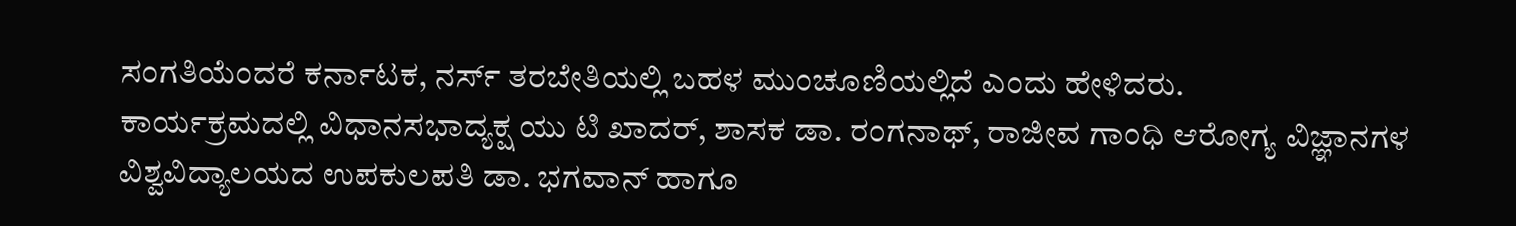ಸಂಗತಿಯೆಂದರೆ ಕರ್ನಾಟಕ, ನರ್ಸ್ ತರಬೇತಿಯಲ್ಲಿ ಬಹಳ ಮುಂಚೂಣಿಯಲ್ಲಿದೆ ಎಂದು ಹೇಳಿದರು.
ಕಾರ್ಯಕ್ರಮದಲ್ಲಿ ವಿಧಾನಸಭಾದ್ಯಕ್ಷ ಯು ಟಿ ಖಾದರ್, ಶಾಸಕ ಡಾ. ರಂಗನಾಥ್, ರಾಜೀವ ಗಾಂಧಿ ಆರೋಗ್ಯ ವಿಜ್ಞಾನಗಳ ವಿಶ್ವವಿದ್ಯಾಲಯದ ಉಪಕುಲಪತಿ ಡಾ. ಭಗವಾನ್ ಹಾಗೂ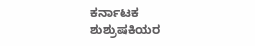ಕರ್ನಾಟಕ ಶುಶ್ರುಷಕಿಯರ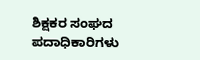ಶಿಕ್ಷಕರ ಸಂಘದ ಪದಾಧಿಕಾರಿಗಳು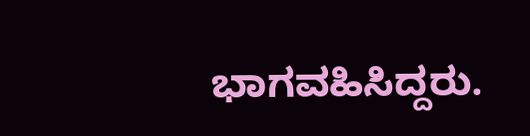ಭಾಗವಹಿಸಿದ್ದರು.